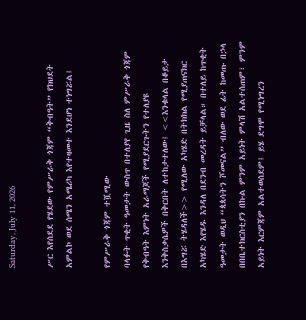Saturday, July 11, 2026

ሥር እየሰደደ የሄደው የምሥራቅ ጎጃም “ቅብዓት” የክህደት አምልኮ ወደ ሰሜን አሜሪካ እየተዛመተ እንደሆነ ተነግሯል፤

የምሥራቅ ጎጃም ተሿሚው
ባላፉት ጥቂት ዓመታት ውስጥ በተለያየ ጊዜ ስለ ምሥራቅ ጎጃም የቅብዓት እምነት አራማጆች የሚያደርጉትን የተለያዩ
እንቅስቃሴዎች በቅርበት ለተከታተለው፤ <<እንቁላል በቆይታ በእግሯ ትሄዳለች>> የሚለው አካሄድ በትክክል የሚያጠናክር አካሄድ እየሄዱ እንዳለ በደንብ መረዳት ይቻላል። በተለይ ከጥቂት ዓመታት ወዲህ “ጳጳሳትን ሾመናል” ብለው ወደ ፊት ከመጡ በኃላ በበቤተክርስቲያን በኩል ምንም አይነት ምላሽ አልተሰጠም፣ ምንም አይነት እርምጃም አልተወሰደም፤ ይሄ ደግሞ የሚነግረን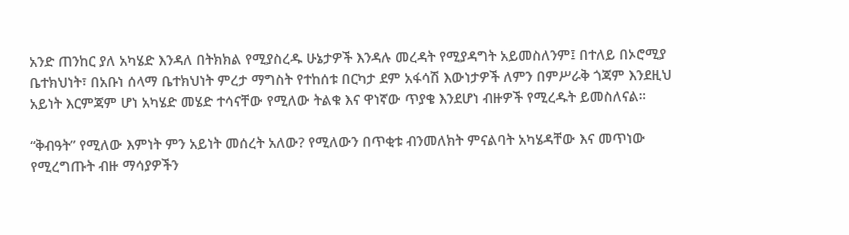አንድ ጠንከር ያለ አካሄድ እንዳለ በትክክል የሚያስረዱ ሁኔታዎች እንዳሉ መረዳት የሚያዳግት አይመስለንም፤ በተለይ በኦሮሚያ ቤተክህነት፣ በአቡነ ሰላማ ቤተክህነት ምረታ ማግስት የተከሰቱ በርካታ ደም አፋሳሽ እውነታዎች ለምን በምሥራቅ ጎጃም እንደዚህ አይነት እርምጃም ሆነ አካሄድ መሄድ ተሳናቸው የሚለው ትልቁ እና ዋነኛው ጥያቄ እንደሆነ ብዙዎች የሚረዱት ይመስለናል።

“ቅብዓት” የሚለው እምነት ምን አይነት መሰረት አለው? የሚለውን በጥቂቱ ብንመለክት ምናልባት አካሄዳቸው እና መጥነው የሚረግጡት ብዙ ማሳያዎችን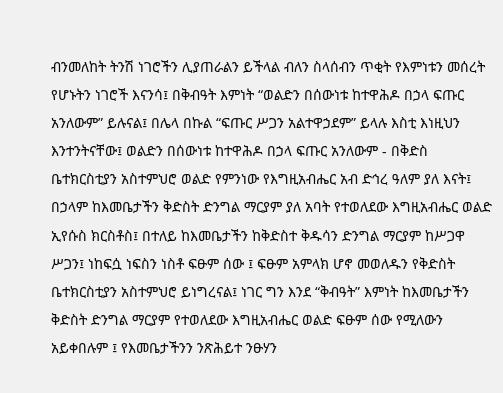ብንመለከት ትንሽ ነገሮችን ሊያጠራልን ይችላል ብለን ስላሰብን ጥቂት የእምነቱን መሰረት የሆኑትን ነገሮች እናንሳ፤ በቅብዓት እምነት “ወልድን በሰውነቱ ከተዋሕዶ በኃላ ፍጡር አንለውም” ይሉናል፤ በሌላ በኩል “ፍጡር ሥጋን አልተዋኃደም” ይላሉ እስቲ እነዚህን እንተንትናቸው፤ ወልድን በሰውነቱ ከተዋሕዶ በኃላ ፍጡር አንለውም - በቅድስ ቤተክርስቲያን አስተምህሮ ወልድ የምንነው የእግዚአብሔር አብ ድኅረ ዓለም ያለ እናት፤ በኃላም ከእመቤታችን ቅድስት ድንግል ማርያም ያለ አባት የተወለደው እግዚአብሔር ወልድ ኢየሱስ ክርስቶስ፤ በተለይ ከእመቤታችን ከቅድስተ ቅዱሳን ድንግል ማርያም ከሥጋዋ ሥጋን፤ ነከፍሷ ነፍስን ነስቶ ፍፁም ሰው ፤ ፍፁም አምላክ ሆኖ መወለዱን የቅድስት ቤተክርስቲያን አስተምህሮ ይነግረናል፤ ነገር ግን እንደ “ቅብዓት” እምነት ከእመቤታችን ቅድስት ድንግል ማርያም የተወለደው እግዚአብሔር ወልድ ፍፁም ሰው የሚለውን አይቀበሉም ፤ የእመቤታችንን ንጽሕይተ ንፁሃን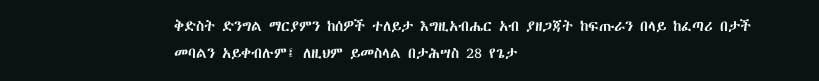ቅድስት ድንግል ማርያምን ከሰዎች ተለይታ እግዚአብሔር አብ ያዘጋጃት ከፍጡራን በላይ ከፈጣሪ በታች መባልን አይቀብሉም፤ ለዚህም ይመስላል በታሕሣስ 28 የጌታ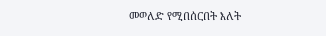መወለድ የሚበሰርበት እለት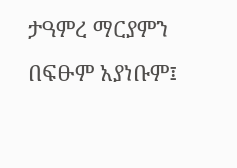ታዓምረ ማርያምን በፍፁም አያነቡም፤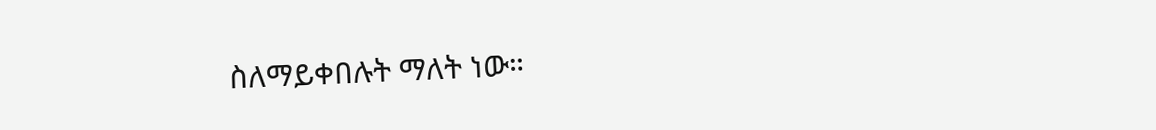ስለማይቀበሉት ማለት ነው።